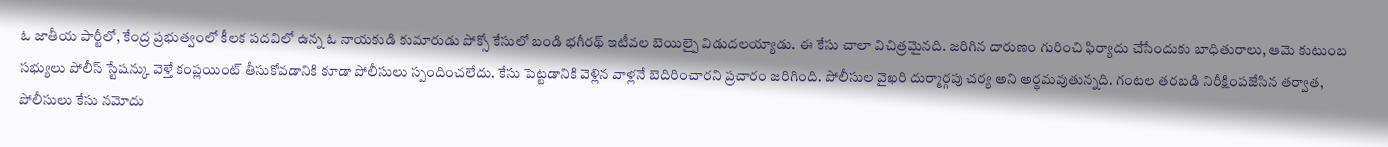ఓ జాతీయ పార్టీలో, కేంద్ర ప్రభుత్వంలో కీలక పదవిలో ఉన్న ఓ నాయకుడి కుమారుడు పోక్సో కేసులో బండి భగీరథ్ ఇటీవల బెయిల్పై విడుదలయ్యాడు. ఈ కేసు చాలా విచిత్రమైనది. జరిగిన దారుణం గురించి ఫిర్యాదు చేసేందుకు బాధితురాలు, ఆమె కుటుంబ సభ్యులు పోలీస్ స్టేషన్కు వెళ్తే కంప్లయింట్ తీసుకోవడానికి కూడా పోలీసులు స్పందించలేదు. కేసు పెట్టడానికి వెళ్లిన వాళ్లనే బెదిరించారని ప్రచారం జరిగింది. పోలీసుల వైఖరి దుర్మార్గపు చర్య అని అర్థమవుతున్నది. గంటల తరబడి నిరీక్షింపజేసిన తర్వాత, పోలీసులు కేసు నమోదు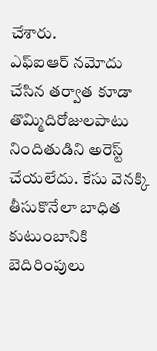చేశారు.
ఎఫ్ఐఆర్ నమోదు చేసిన తర్వాత కూడా తొమ్మిదిరోజులపాటు నిందితుడిని అరెస్ట్ చేయలేదు. కేసు వెనక్కి తీసుకొనేలా బాధిత కుటుంబానికి బెదిరింపులు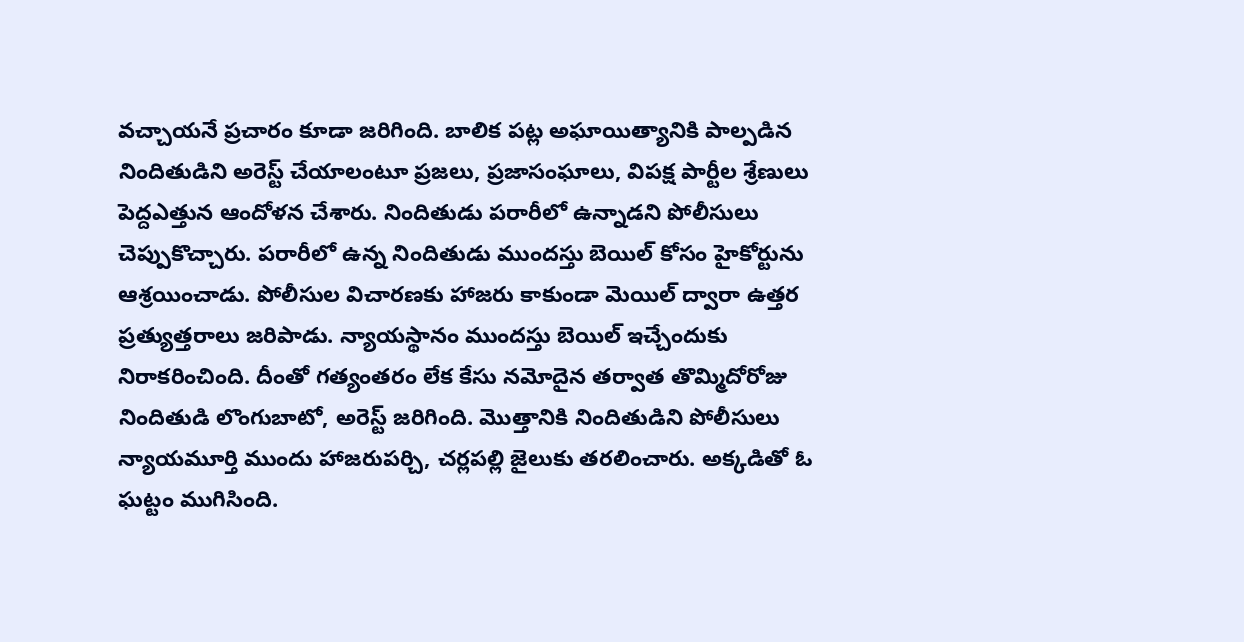వచ్చాయనే ప్రచారం కూడా జరిగింది. బాలిక పట్ల అఘాయిత్యానికి పాల్పడిన నిందితుడిని అరెస్ట్ చేయాలంటూ ప్రజలు, ప్రజాసంఘాలు, విపక్ష పార్టీల శ్రేణులు పెద్దఎత్తున ఆందోళన చేశారు. నిందితుడు పరారీలో ఉన్నాడని పోలీసులు చెప్పుకొచ్చారు. పరారీలో ఉన్న నిందితుడు ముందస్తు బెయిల్ కోసం హైకోర్టును ఆశ్రయించాడు. పోలీసుల విచారణకు హాజరు కాకుండా మెయిల్ ద్వారా ఉత్తర ప్రత్యుత్తరాలు జరిపాడు. న్యాయస్థానం ముందస్తు బెయిల్ ఇచ్చేందుకు నిరాకరించింది. దీంతో గత్యంతరం లేక కేసు నమోదైన తర్వాత తొమ్మిదోరోజు నిందితుడి లొంగుబాటో, అరెస్ట్ జరిగింది. మొత్తానికి నిందితుడిని పోలీసులు న్యాయమూర్తి ముందు హాజరుపర్చి, చర్లపల్లి జైలుకు తరలించారు. అక్కడితో ఓ ఘట్టం ముగిసింది.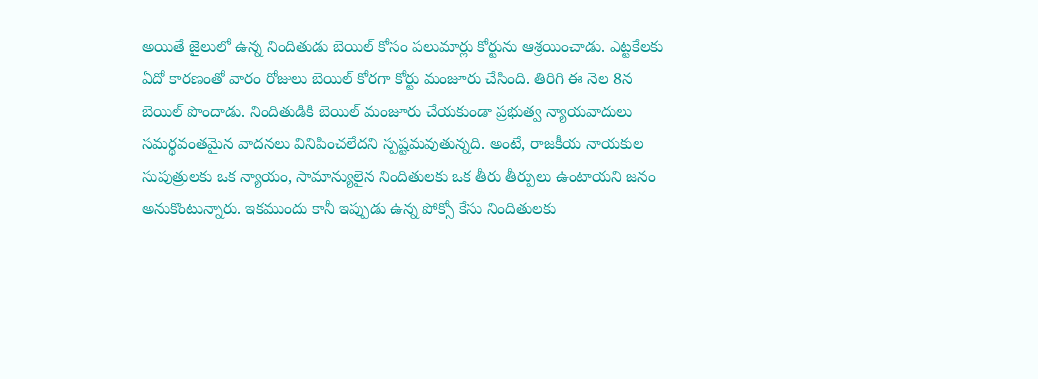అయితే జైలులో ఉన్న నిందితుడు బెయిల్ కోసం పలుమార్లు కోర్టును ఆశ్రయించాడు. ఎట్టకేలకు ఏదో కారణంతో వారం రోజులు బెయిల్ కోరగా కోర్టు మంజూరు చేసింది. తిరిగి ఈ నెల 8న బెయిల్ పొందాడు. నిందితుడికి బెయిల్ మంజూరు చేయకుండా ప్రభుత్వ న్యాయవాదులు సమర్థవంతమైన వాదనలు వినిపించలేదని స్పష్టమవుతున్నది. అంటే, రాజకీయ నాయకుల సుపుత్రులకు ఒక న్యాయం, సామాన్యులైన నిందితులకు ఒక తీరు తీర్పులు ఉంటాయని జనం అనుకొంటున్నారు. ఇకముందు కానీ ఇప్పుడు ఉన్న పోక్సో కేసు నిందితులకు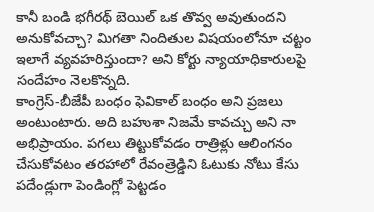కానీ బండి భగీరథ్ బెయిల్ ఒక తొవ్వ అవుతుందని అనుకోవచ్చా? మిగతా నిందితుల విషయంలోనూ చట్టం ఇలాగే వ్యవహరిస్తుందా? అని కోర్టు న్యాయాధికారులపై సందేహం నెలకొన్నది.
కాంగ్రెస్-బీజేపీ బంధం ఫెవికాల్ బంధం అని ప్రజలు అంటుంటారు. అది బహుశా నిజమే కావచ్చు అని నా అభిప్రాయం. పగలు తిట్టుకోవడం రాత్రిళ్లు ఆలింగనం చేసుకోవటం తరహాలో రేవంత్రెడ్డిని ఓటుకు నోటు కేసు పదేండ్లుగా పెండింగ్లో పెట్టడం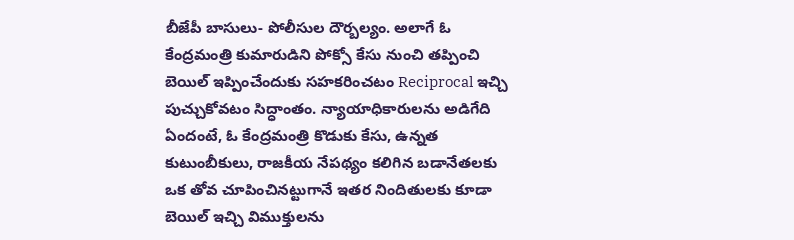బీజేపీ బాసులు- పోలీసుల దౌర్బల్యం. అలాగే ఓ కేంద్రమంత్రి కుమారుడిని పోక్సో కేసు నుంచి తప్పించి బెయిల్ ఇప్పించేందుకు సహకరించటం Reciprocal ఇచ్చి పుచ్చుకోవటం సిద్ధాంతం. న్యాయాధికారులను అడిగేది ఏందంటే, ఓ కేంద్రమంత్రి కొడుకు కేసు, ఉన్నత కుటుంబీకులు, రాజకీయ నేపథ్యం కలిగిన బడానేతలకు ఒక తోవ చూపించినట్టుగానే ఇతర నిందితులకు కూడా బెయిల్ ఇచ్చి విముక్తులను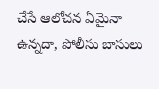చేసే ఆలోచన ఏమైనా ఉన్నదా, పోలీసు బాసులు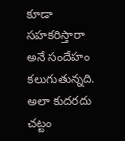కూడా సహకరిస్తారా అనే సందేహం కలుగుతున్నది. అలా కుదరదు చట్టం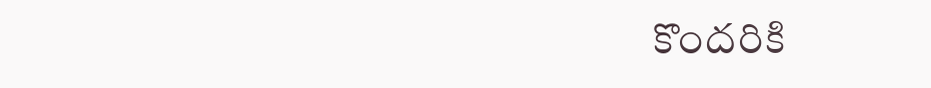కొందరికి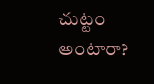చుట్టం అంటారా?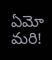ఏమో మరి!